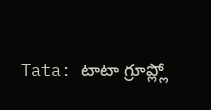Tata: టాటా గ్రూప్ల్లో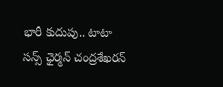భారీ కుదుపు.. టాటా సన్స్ ఛైర్మన్ చంద్రశేఖరన్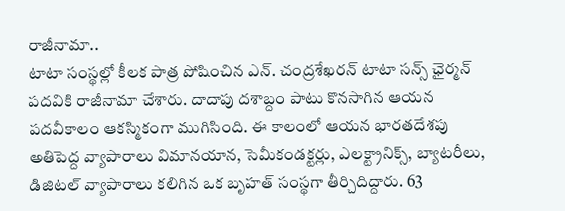రాజీనామా..
టాటా సంస్థల్లో కీలక పాత్ర పోషించిన ఎన్. చంద్రశేఖరన్ టాటా సన్స్ ఛైర్మన్ పదవికి రాజీనామా చేశారు. దాదాపు దశాబ్దం పాటు కొనసాగిన ఆయన పదవీకాలం ఆకస్మికంగా ముగిసింది. ఈ కాలంలో ఆయన భారతదేశపు అతిపెద్ద వ్యాపారాలు విమానయాన, సెమీకండక్టర్లు, ఎలక్ట్రానిక్స్, బ్యాటరీలు, డిజిటల్ వ్యాపారాలు కలిగిన ఒక బృహత్ సంస్థగా తీర్చిదిద్దారు. 63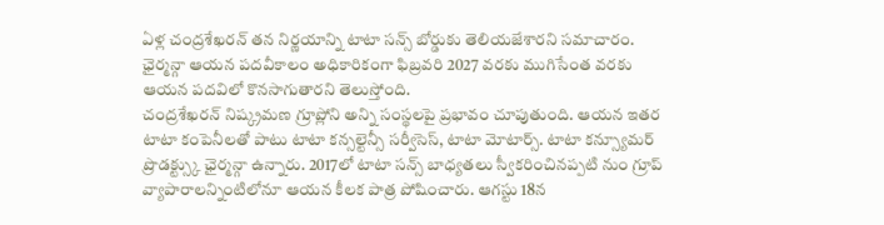ఏళ్ల చంద్రశేఖరన్ తన నిర్ణయాన్ని టాటా సన్స్ బోర్డుకు తెలియజేశారని సమాచారం. ఛైర్మన్గా ఆయన పదవీకాలం అధికారికంగా ఫిబ్రవరి 2027 వరకు ముగిసేంత వరకు ఆయన పదవిలో కొనసాగుతారని తెలుస్తోంది.
చంద్రశేఖరన్ నిష్క్రమణ గ్రూప్లోని అన్ని సంస్థలపై ప్రభావం చూపుతుంది. ఆయన ఇతర టాటా కంపెనీలతో పాటు టాటా కన్సల్టెన్సీ సర్వీసెస్, టాటా మోటార్స్. టాటా కన్స్యూమర్ ప్రొడక్ట్స్కు ఛైర్మన్గా ఉన్నారు. 2017లో టాటా సన్స్ బాధ్యతలు స్వీకరించినప్పటి నుం గ్రూప్ వ్యాపారాలన్నింటిలోనూ ఆయన కీలక పాత్ర పోషించారు. ఆగస్టు 18న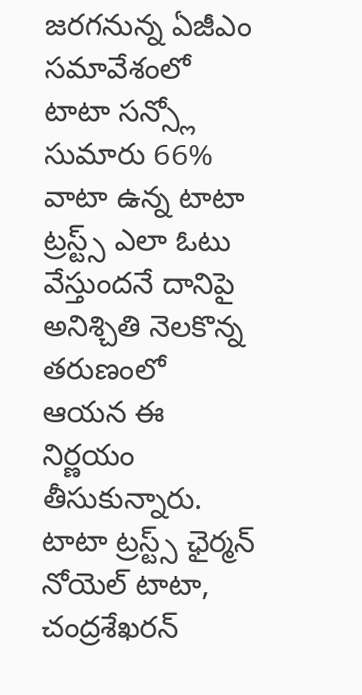జరగనున్న ఏజీఎం సమావేశంలో టాటా సన్స్లో సుమారు 66% వాటా ఉన్న టాటా ట్రస్ట్స్ ఎలా ఓటు వేస్తుందనే దానిపై అనిశ్చితి నెలకొన్న తరుణంలో ఆయన ఈ నిర్ణయం తీసుకున్నారు. టాటా ట్రస్ట్స్ ఛైర్మన్ నోయెల్ టాటా, చంద్రశేఖరన్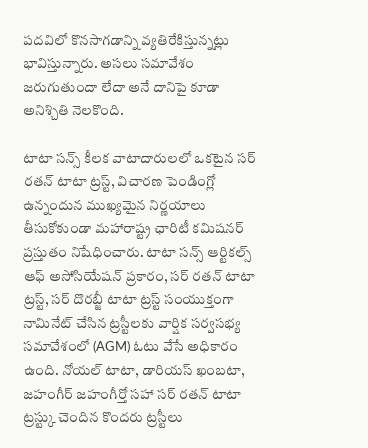పదవిలో కొనసాగడాన్ని వ్యతిరేకిస్తున్నట్లు భావిస్తున్నారు. అసలు సమావేశం జరుగుతుందా లేదా అనే దానిపై కూడా అనిశ్చితి నెలకొంది.

టాటా సన్స్ కీలక వాటాదారులలో ఒకటైన సర్ రతన్ టాటా ట్రస్ట్, విచారణ పెండింగ్లో ఉన్నందున ముఖ్యమైన నిర్ణయాలు తీసుకోకుండా మహారాష్ట్ర ఛారిటీ కమిషనర్ ప్రస్తుతం నిషేధించారు. టాటా సన్స్ ఆర్టికల్స్ ఆఫ్ అసోసియేషన్ ప్రకారం, సర్ రతన్ టాటా ట్రస్ట్, సర్ దొరబ్జీ టాటా ట్రస్ట్ సంయుక్తంగా నామినేట్ చేసిన ట్రస్టీలకు వార్షిక సర్వసభ్య సమావేశంలో (AGM) ఓటు వేసే అధికారం ఉంది. నోయల్ టాటా, డారియస్ ఖంబటా, జహంగీర్ జహంగీర్తో సహా సర్ రతన్ టాటా ట్రస్ట్కు చెందిన కొందరు ట్రస్టీలు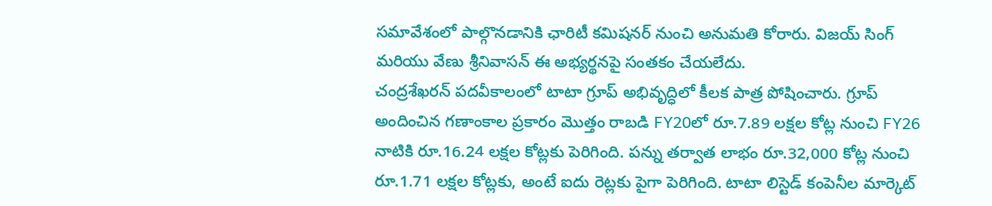సమావేశంలో పాల్గొనడానికి ఛారిటీ కమిషనర్ నుంచి అనుమతి కోరారు. విజయ్ సింగ్ మరియు వేణు శ్రీనివాసన్ ఈ అభ్యర్థనపై సంతకం చేయలేదు.
చంద్రశేఖరన్ పదవీకాలంలో టాటా గ్రూప్ అభివృద్ధిలో కీలక పాత్ర పోషించారు. గ్రూప్ అందించిన గణాంకాల ప్రకారం మొత్తం రాబడి FY20లో రూ.7.89 లక్షల కోట్ల నుంచి FY26 నాటికి రూ.16.24 లక్షల కోట్లకు పెరిగింది. పన్ను తర్వాత లాభం రూ.32,000 కోట్ల నుంచి రూ.1.71 లక్షల కోట్లకు, అంటే ఐదు రెట్లకు పైగా పెరిగింది. టాటా లిస్టెడ్ కంపెనీల మార్కెట్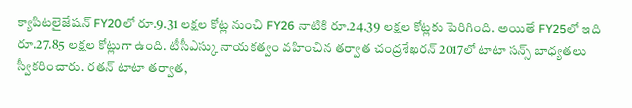క్యాపిటలైజేషన్ FY20లో రూ.9.31 లక్షల కోట్ల నుంచి FY26 నాటికి రూ.24.39 లక్షల కోట్లకు పెరిగింది. అయితే FY25లో ఇది రూ.27.85 లక్షల కోట్లుగా ఉంది. టీసీఎస్కు నాయకత్వం వహించిన తర్వాత చంద్రశేఖరన్ 2017లో టాటా సన్స్ బాధ్యతలు స్వీకరించారు. రతన్ టాటా తర్వాత,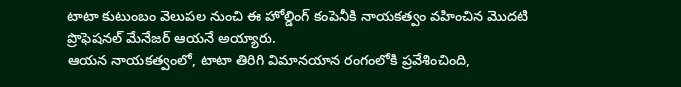టాటా కుటుంబం వెలుపల నుంచి ఈ హోల్డింగ్ కంపెనీకి నాయకత్వం వహించిన మొదటి ప్రొఫెషనల్ మేనేజర్ ఆయనే అయ్యారు.
ఆయన నాయకత్వంలో, టాటా తిరిగి విమానయాన రంగంలోకి ప్రవేశించింది,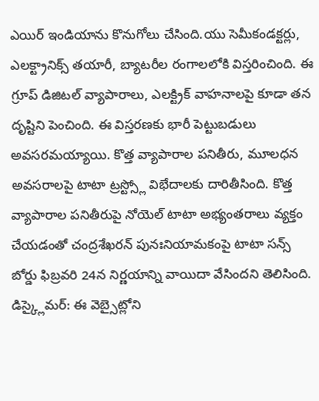ఎయిర్ ఇండియాను కొనుగోలు చేసింది.యు సెమీకండక్టర్లు, ఎలక్ట్రానిక్స్ తయారీ, బ్యాటరీల రంగాలలోకి విస్తరించింది. ఈ గ్రూప్ డిజిటల్ వ్యాపారాలు, ఎలక్ట్రిక్ వాహనాలపై కూడా తన దృష్టిని పెంచింది. ఈ విస్తరణకు భారీ పెట్టుబడులు అవసరమయ్యాయి. కొత్త వ్యాపారాల పనితీరు, మూలధన అవసరాలపై టాటా ట్రస్ట్స్లో విభేదాలకు దారితీసింది. కొత్త వ్యాపారాల పనితీరుపై నోయెల్ టాటా అభ్యంతరాలు వ్యక్తం చేయడంతో చంద్రశేఖరన్ పునఃనియామకంపై టాటా సన్స్ బోర్డు ఫిబ్రవరి 24న నిర్ణయాన్ని వాయిదా వేసిందని తెలిసింది.
డిస్క్లైమర్: ఈ వెబ్సైట్లోని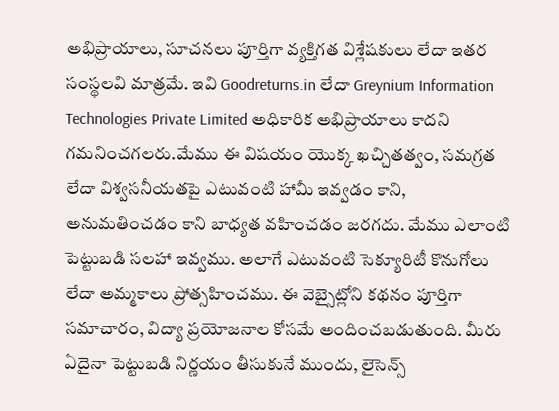అభిప్రాయాలు, సూచనలు పూర్తిగా వ్యక్తిగత విశ్లేషకులు లేదా ఇతర సంస్థలవి మాత్రమే. ఇవి Goodreturns.in లేదా Greynium Information Technologies Private Limited అధికారిక అభిప్రాయాలు కాదని గమనించగలరు.మేము ఈ విషయం యొక్క ఖచ్చితత్వం, సమగ్రత లేదా విశ్వసనీయతపై ఎటువంటి హామీ ఇవ్వడం కాని, అనుమతించడం కాని బాధ్యత వహించడం జరగదు. మేము ఎలాంటి పెట్టుబడి సలహా ఇవ్వము. అలాగే ఎటువంటి సెక్యూరిటీ కొనుగోలు లేదా అమ్మకాలు ప్రోత్సహించము. ఈ వెబ్సైట్లోని కథనం పూర్తిగా సమాచారం, విద్యా ప్రయోజనాల కోసమే అందించబడుతుంది. మీరు ఏదైనా పెట్టుబడి నిర్ణయం తీసుకునే ముందు, లైసెన్స్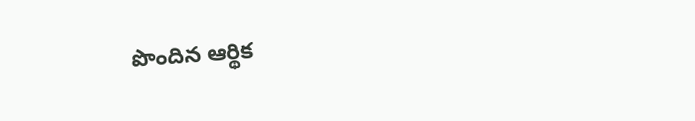పొందిన ఆర్థిక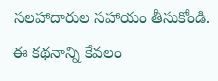సలహాదారుల సహాయం తీసుకోండి. ఈ కథనాన్ని కేవలం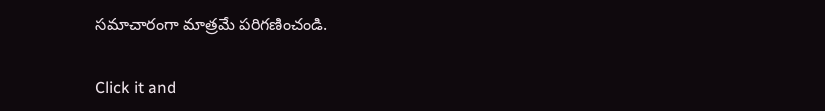సమాచారంగా మాత్రమే పరిగణించండి.


Click it and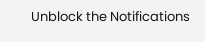Unblock the Notifications